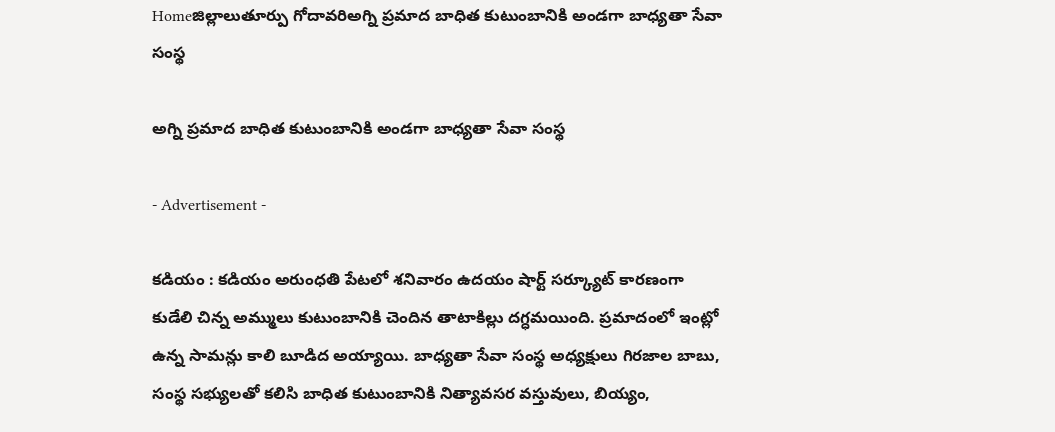Homeజిల్లాలుతూర్పు గోదావరిఅగ్ని ప్రమాద బాధిత కుటుంబానికి అండగా బాధ్యతా సేవా సంస్థ

అగ్ని ప్రమాద బాధిత కుటుంబానికి అండగా బాధ్యతా సేవా సంస్థ

- Advertisement -

కడియం : కడియం అరుంధతి పేటలో శనివారం ఉదయం షార్ట్ సర్క్యూట్ కారణంగా కుడేలి చిన్న అమ్ములు కుటుంబానికి చెందిన తాటాకిల్లు దగ్ధమయింది. ప్రమాదంలో ఇంట్లో ఉన్న సామన్లు కాలి బూడిద అయ్యాయి. బాధ్యతా సేవా సంస్థ అధ్యక్షులు గిరజాల బాబు, సంస్థ సభ్యులతో కలిసి బాధిత కుటుంబానికి నిత్యావసర వస్తువులు, బియ్యం,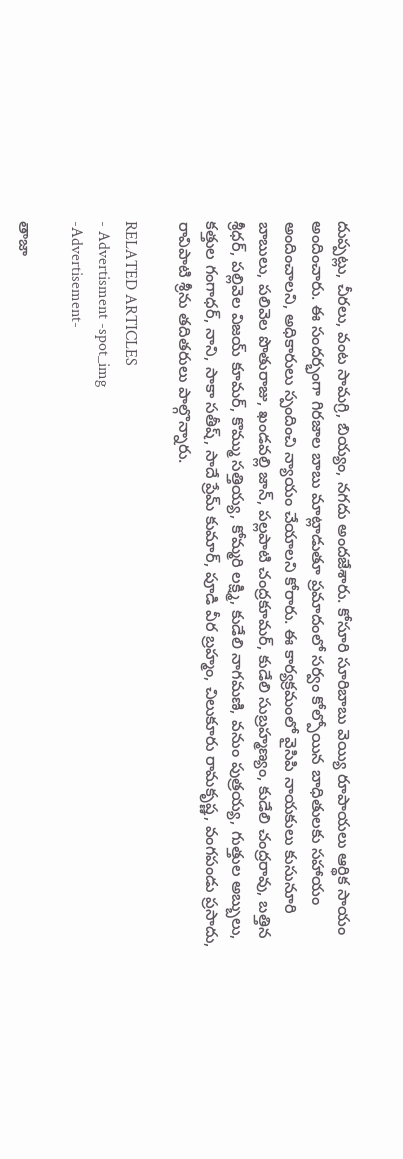దుప్పట్లు, చీరలు, వంట సామగ్రి, బియ్యం, నగదు అందజేశారు. కోసూరి సూరిబాబు వెయ్యి రూపాయలు ఆర్థిక సాయం అందించారు. ఈ సందర్భంగా గిరజాల బాబు మాట్లాడుతూ ప్రమాదంలో సర్వం కోల్పోయిన బాధితులకు సహాయం అందించాలని, అధికారులు స్పందించి న్యాయం చేయాలని కోరారు. ఈ కార్యక్రమంలో వైసిపి నాయకులు కుసునూరి బాబులు, పలివెల పొతురాజు, ఖండవల్లి జాన్, పల్లపాటి చంద్రకూమర్, కుడేలి సుబ్రహ్మణ్యం, కుడేలి చంద్రరావు, బత్తిన శ్రీధర్, పల్లివెల విజయ్ కూమర్, కొమ్ము సత్తియ్య, కోమ్మరి లక్ష్మి, కుడేలి నాగమణి, వనుం పుత్రయ్య, గుత్తుల అబ్బులు, కత్తుల గంగాధర్, నాని, సాకా సతీష్, సాదే ప్రేమ్ కుమార్, పూడి వీర బ్రహ్మం, చిలుకూరు రామకృష్ణ, వంగపండు ప్రసాదు, రావిపాటి శ్రీను తదితరులు పాల్గొన్నారు.

RELATED ARTICLES
- Advertisment -spot_img
-Advertisement-

తాజా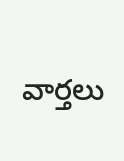వార్తలు